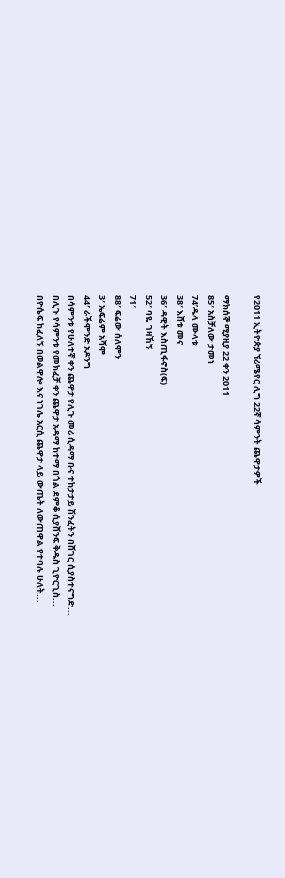የ2011 ኢትዮጵያ ኘሪሜየር ሊግ 22ኛ ሳምንት ጨዋታዎች

ማክሰኞ ሚያዚያ 22 ቀን 2011
85′ አስቻለው ታመነ
74’ዱላ ሙላቱ
38′ እሸቱ መና
36′ ዳዊት እስጢፋኖስ(ፍ)
52′ ባዬ ገዛኸኝ
71′
88′ ፍሬው ሰለሞን
3′ ኤፍሬም አሻሞ
44′ ራችሞንድ ኦዶንግ
በሳምንቱ የሁለተኛ ቀን ጨዋታ የሊጉ መሪ ሲዳማ ቡና ተከታታይ ሽንፈትን በሸገር ሲያስተናግድ...
በሊጉ የሳምንቱ የመክፈቻ ቀን ጨዋታ አዳማ ከተማ በጎል ደምቆ ሲያሸንፍ ቅዱስ ጊዮርጊስ...
በዮሴፍ ከፈለኝ በወልዋሎ እና ነገሌ አርሲ ጨዋታ ላይ ውጤት ለውጠዋል የተባሉ ሁለት...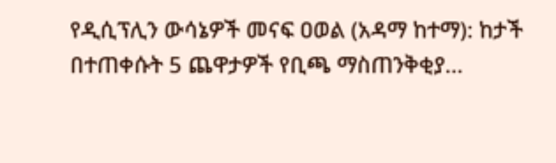የዲሲፕሊን ውሳኔዎች መናፍ ዐወል (አዳማ ከተማ): ከታች በተጠቀሱት 5 ጨዋታዎች የቢጫ ማስጠንቅቂያ...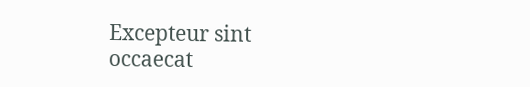Excepteur sint occaecat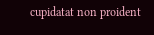cupidatat non proident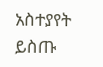አስተያየት ይስጡ